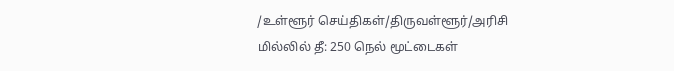/உள்ளூர் செய்திகள்/திருவள்ளூர்/அரிசி மில்லில் தீ: 250 நெல் மூட்டைகள்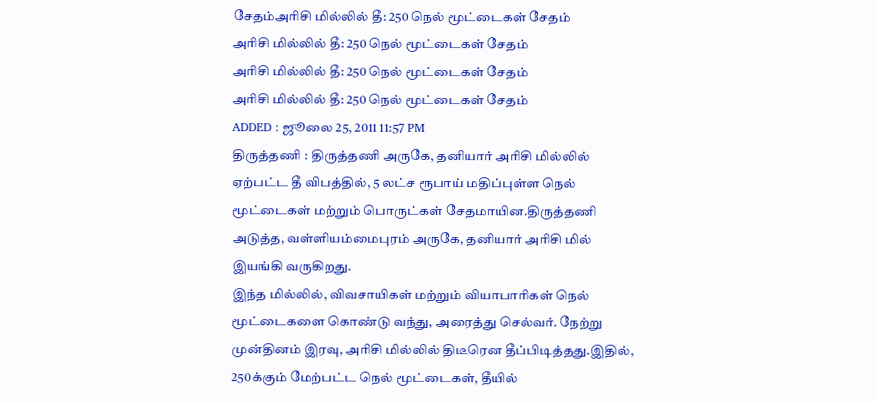சேதம்அரிசி மில்லில் தீ: 250 நெல் மூட்டைகள் சேதம்
அரிசி மில்லில் தீ: 250 நெல் மூட்டைகள் சேதம்
அரிசி மில்லில் தீ: 250 நெல் மூட்டைகள் சேதம்
அரிசி மில்லில் தீ: 250 நெல் மூட்டைகள் சேதம்
ADDED : ஜூலை 25, 2011 11:57 PM
திருத்தணி : திருத்தணி அருகே, தனியார் அரிசி மில்லில் ஏற்பட்ட தீ விபத்தில், 5 லட்ச ரூபாய் மதிப்புள்ள நெல் மூட்டைகள் மற்றும் பொருட்கள் சேதமாயின.திருத்தணி அடுத்த, வள்ளியம்மைபுரம் அருகே, தனியார் அரிசி மில் இயங்கி வருகிறது.
இந்த மில்லில், விவசாயிகள் மற்றும் வியாபாரிகள் நெல் மூட்டைகளை கொண்டு வந்து, அரைத்து செல்வர். நேற்று முன்தினம் இரவு, அரிசி மில்லில் திடீரென தீப்பிடித்தது.இதில், 250க்கும் மேற்பட்ட நெல் மூட்டைகள், தீயில்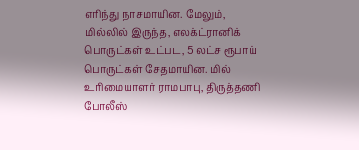எரிந்து நாசமாயின. மேலும், மில்லில் இருந்த, எலக்ட்ரானிக் பொருட்கள் உட்பட, 5 லட்ச ரூபாய் பொருட்கள் சேதமாயின. மில் உரிமையாளர் ராமபாபு, திருத்தணி போலீஸ்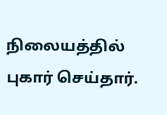நிலையத்தில் புகார் செய்தார்.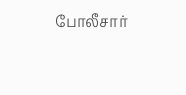போலீசார்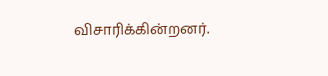விசாரிக்கின்றனர்.